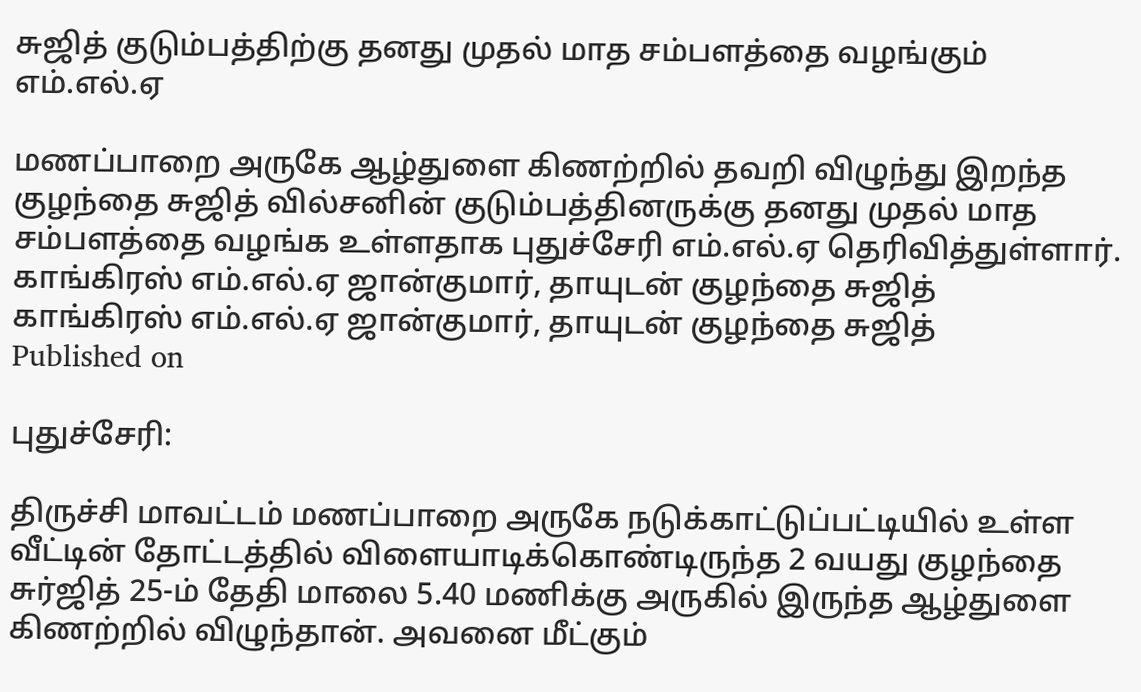சுஜித் குடும்பத்திற்கு தனது முதல் மாத சம்பளத்தை வழங்கும் எம்.எல்.ஏ

மணப்பாறை அருகே ஆழ்துளை கிணற்றில் தவறி விழுந்து இறந்த குழந்தை சுஜித் வில்சனின் குடும்பத்தினருக்கு தனது முதல் மாத சம்பளத்தை வழங்க உள்ளதாக புதுச்சேரி எம்.எல்.ஏ தெரிவித்துள்ளார்.
காங்கிரஸ் எம்.எல்.ஏ ஜான்குமார், தாயுடன் குழந்தை சுஜித்
காங்கிரஸ் எம்.எல்.ஏ ஜான்குமார், தாயுடன் குழந்தை சுஜித்
Published on

புதுச்சேரி:

திருச்சி மாவட்டம் மணப்பாறை அருகே நடுக்காட்டுப்பட்டியில் உள்ள வீட்டின் தோட்டத்தில் விளையாடிக்கொண்டிருந்த 2 வயது குழந்தை சுர்ஜித் 25-ம் தேதி மாலை 5.40 மணிக்கு அருகில் இருந்த ஆழ்துளை கிணற்றில் விழுந்தான். அவனை மீட்கும்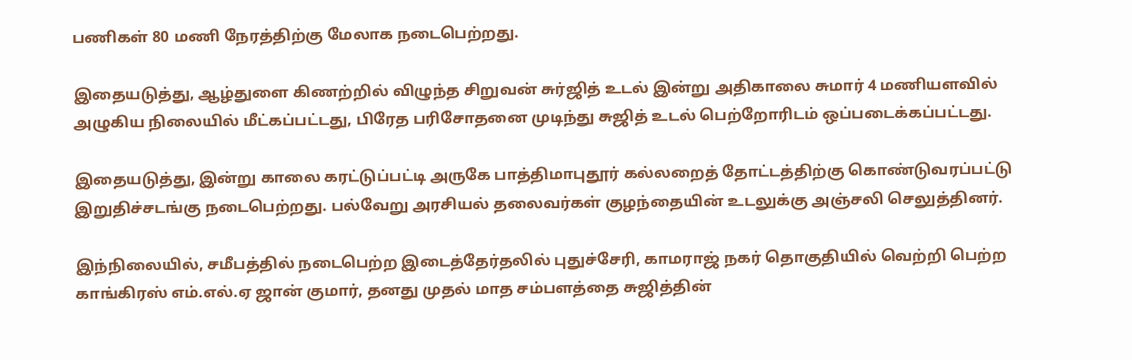பணிகள் 80 மணி நேரத்திற்கு மேலாக நடைபெற்றது.

இதையடுத்து, ஆழ்துளை கிணற்றில் விழுந்த சிறுவன் சுர்ஜித் உடல் இன்று அதிகாலை சுமார் 4 மணியளவில் அழுகிய நிலையில் மீட்கப்பட்டது, பிரேத பரிசோதனை முடிந்து சுஜித் உடல் பெற்றோரிடம் ஒப்படைக்கப்பட்டது.

இதையடுத்து, இன்று காலை கரட்டுப்பட்டி அருகே பாத்திமாபுதூர் கல்லறைத் தோட்டத்திற்கு கொண்டுவரப்பட்டு இறுதிச்சடங்கு நடைபெற்றது. பல்வேறு அரசியல் தலைவர்கள் குழந்தையின் உடலுக்கு அஞ்சலி செலுத்தினர்.

இந்நிலையில், சமீபத்தில் நடைபெற்ற இடைத்தேர்தலில் புதுச்சேரி, காமராஜ் நகர் தொகுதியில் வெற்றி பெற்ற காங்கிரஸ் எம்.எல்.ஏ ஜான் குமார், தனது முதல் மாத சம்பளத்தை சுஜித்தின்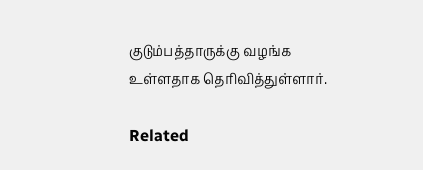குடும்பத்தாருக்கு வழங்க உள்ளதாக தெரிவித்துள்ளார்.

Related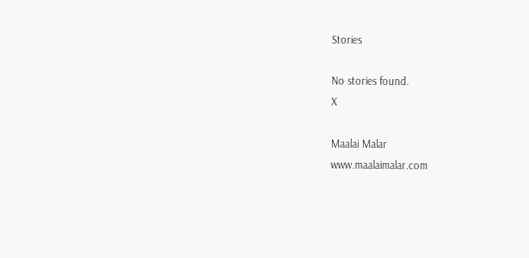Stories

No stories found.
X

Maalai Malar
www.maalaimalar.com